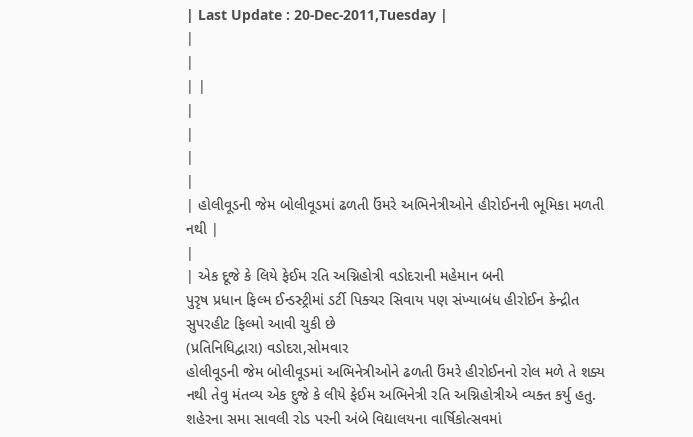| Last Update : 20-Dec-2011,Tuesday |
|
|
| |
|
|
|
|
| હોલીવૂડની જેમ બોલીવૂડમાં ઢળતી ઉંમરે અભિનેત્રીઓને હીરોઈનની ભૂમિકા મળતી નથી |
|
| એક દૂજે કે લિયે ફેઈમ રતિ અગ્નિહોત્રી વડોદરાની મહેમાન બની
પુરૃષ પ્રધાન ફિલ્મ ઈન્ડસ્ટ્રીમાં ડર્ટી પિક્ચર સિવાય પણ સંખ્યાબંધ હીરોઈન કેન્દ્રીત સુપરહીટ ફિલ્મો આવી ચુકી છે
(પ્રતિનિધિદ્વારા) વડોદરા,સોમવાર
હોલીવૂડની જેમ બોલીવૂડમાં અભિનેત્રીઓને ઢળતી ઉંમરે હીરોઈનનો રોલ મળે તે શક્ય નથી તેવુ મંતવ્ય એક દુજે કે લીયે ફેઈમ અભિનેત્રી રતિ અગ્નિહોત્રીએ વ્યક્ત કર્યુ હતુ.
શહેરના સમા સાવલી રોડ પરની અંબે વિદ્યાલયના વાર્ષિકોત્સવમાં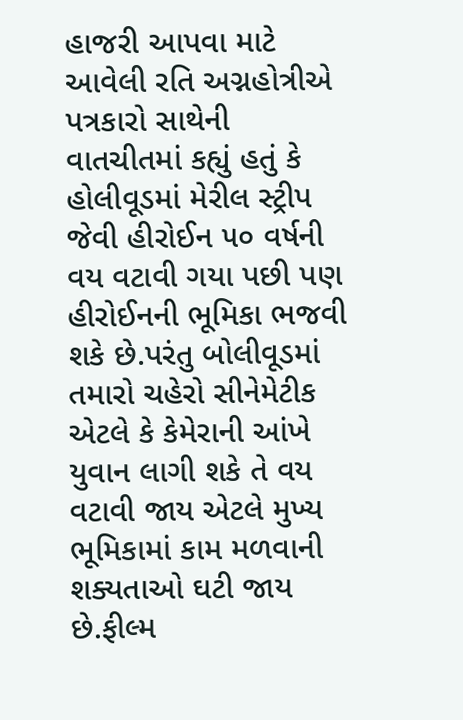હાજરી આપવા માટે આવેલી રતિ અગ્નહોત્રીએ પત્રકારો સાથેની વાતચીતમાં કહ્યું હતું કે હોલીવૂડમાં મેરીલ સ્ટ્રીપ જેવી હીરોઈન ૫૦ વર્ષની વય વટાવી ગયા પછી પણ હીરોઈનની ભૂમિકા ભજવી શકે છે.પરંતુ બોલીવૂડમાં તમારો ચહેરો સીનેમેટીક એટલે કે કેમેરાની આંખે યુવાન લાગી શકે તે વય વટાવી જાય એટલે મુખ્ય ભૂમિકામાં કામ મળવાની શક્યતાઓ ઘટી જાય છે.ફીલ્મ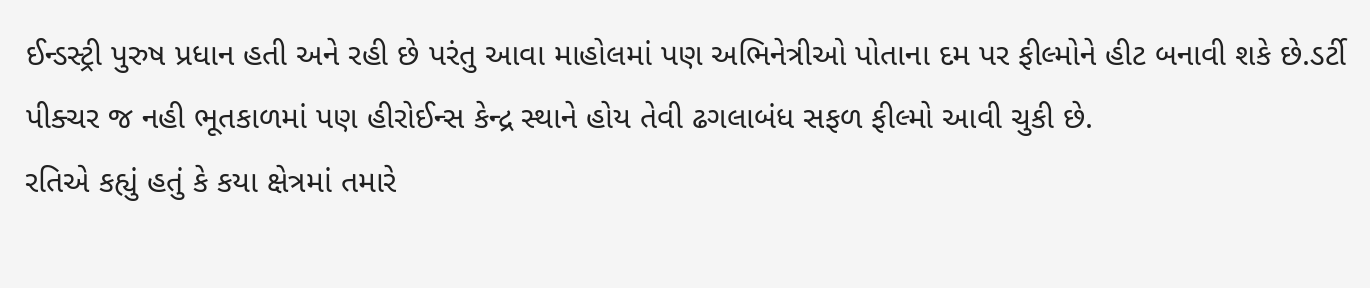ઈન્ડસ્ટ્રી પુરુષ પ્રધાન હતી અને રહી છે પરંતુ આવા માહોલમાં પણ અભિનેત્રીઓ પોતાના દમ પર ફીલ્મોને હીટ બનાવી શકે છે.ડર્ટી પીક્ચર જ નહી ભૂતકાળમાં પણ હીરોઈન્સ કેન્દ્ર સ્થાને હોય તેવી ઢગલાબંધ સફળ ફીલ્મો આવી ચુકી છે.
રતિએ કહ્યું હતું કે કયા ક્ષેત્રમાં તમારે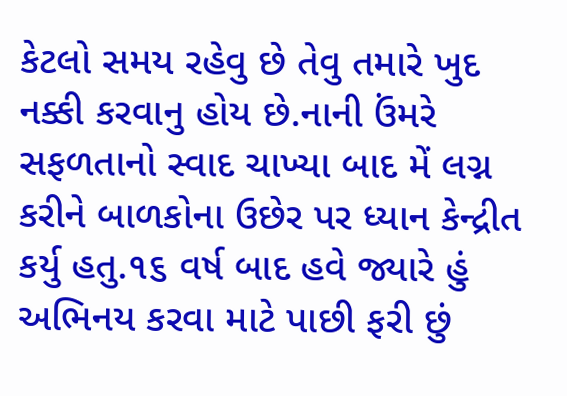કેટલો સમય રહેવુ છે તેવુ તમારે ખુદ નક્કી કરવાનુ હોય છે.નાની ઉંમરે સફળતાનો સ્વાદ ચાખ્યા બાદ મેં લગ્ન કરીને બાળકોના ઉછેર પર ધ્યાન કેન્દ્રીત કર્યુ હતુ.૧૬ વર્ષ બાદ હવે જ્યારે હું અભિનય કરવા માટે પાછી ફરી છું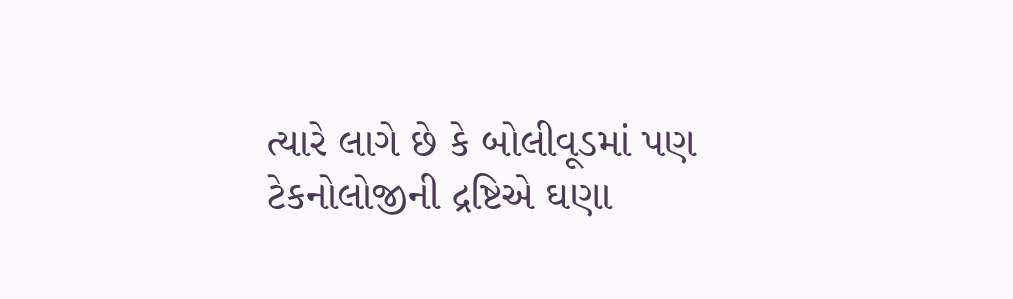ત્યારે લાગે છે કે બોલીવૂડમાં પણ ટેકનોલોજીની દ્રષ્ટિએ ઘણા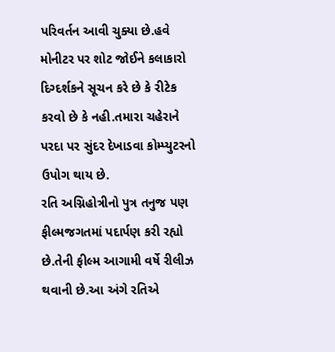પરિવર્તન આવી ચુક્યા છે.હવે મોનીટર પર શોટ જોઈને કલાકારો દિગ્દર્શકને સૂચન કરે છે કે રીટેક કરવો છે કે નહી.તમારા ચહેરાને પરદા પર સુંદર દેખાડવા કોમ્પ્યુટરનો ઉપોગ થાય છે.
રતિ અગ્નિહોત્રીનો પુત્ર તનુજ પણ ફીલ્મજગતમાં પદાર્પણ કરી રહ્યો છે.તેની ફીલ્મ આગામી વર્ષે રીલીઝ થવાની છે.આ અંગે રતિએ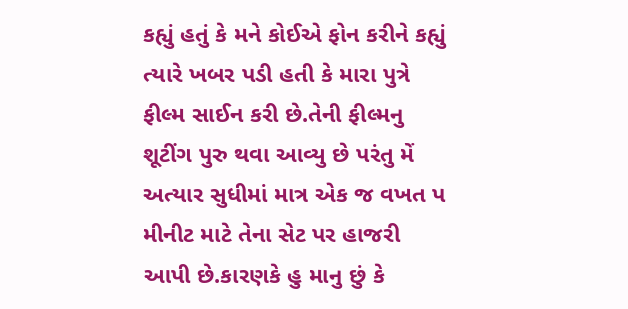કહ્યું હતું કે મને કોઈએ ફોન કરીને કહ્યું ત્યારે ખબર પડી હતી કે મારા પુત્રે ફીલ્મ સાઈન કરી છે.તેની ફીલ્મનુ શૂટીંગ પુરુ થવા આવ્યુ છે પરંતુ મેં અત્યાર સુધીમાં માત્ર એક જ વખત પ મીનીટ માટે તેના સેટ પર હાજરી આપી છે.કારણકે હુ માનુ છું કે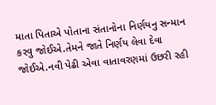માતા પિતાએ પોતાના સંતાનોના નિર્ણયનુ સન્માન કરવુ જોઈએ.તેમને જાતે નિર્ણય લેવા દેવા જોઈએ.નવી પેઢી એવા વાતાવરણમાં ઉછરી રહી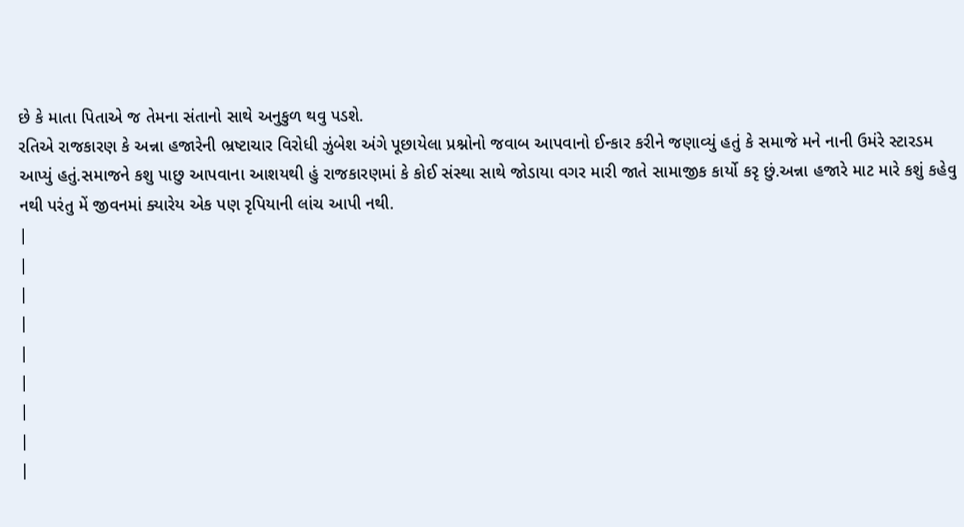છે કે માતા પિતાએ જ તેમના સંતાનો સાથે અનુકુળ થવુ પડશે.
રતિએ રાજકારણ કે અન્ના હજારેની ભ્રષ્ટાચાર વિરોધી ઝુંબેશ અંગે પૂછાયેલા પ્રશ્નોનો જવાબ આપવાનો ઈન્કાર કરીને જણાવ્યું હતું કે સમાજે મને નાની ઉમંરે સ્ટારડમ આપ્યું હતું.સમાજને કશુ પાછુ આપવાના આશયથી હું રાજકારણમાં કે કોઈ સંસ્થા સાથે જોડાયા વગર મારી જાતે સામાજીક કાર્યો કરૃ છું.અન્ના હજારે માટ મારે કશું કહેવુ નથી પરંતુ મેં જીવનમાં ક્યારેય એક પણ રૃપિયાની લાંચ આપી નથી.
|
|
|
|
|
|
|
|
|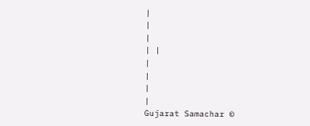|
|
|
| |
|
|
|
|
Gujarat Samachar ©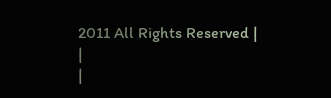2011 All Rights Reserved |
|
|